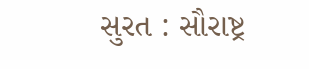સુરત : સૌરાષ્ટ્ર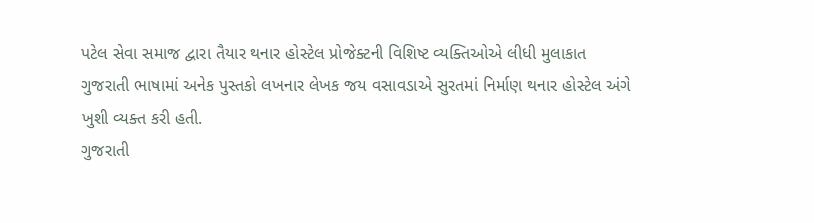પટેલ સેવા સમાજ દ્વારા તૈયાર થનાર હોસ્ટેલ પ્રોજેક્ટની વિશિષ્ટ વ્યક્તિઓએ લીધી મુલાકાત
ગુજરાતી ભાષામાં અનેક પુસ્તકો લખનાર લેખક જય વસાવડાએ સુરતમાં નિર્માણ થનાર હોસ્ટેલ અંગે ખુશી વ્યક્ત કરી હતી.
ગુજરાતી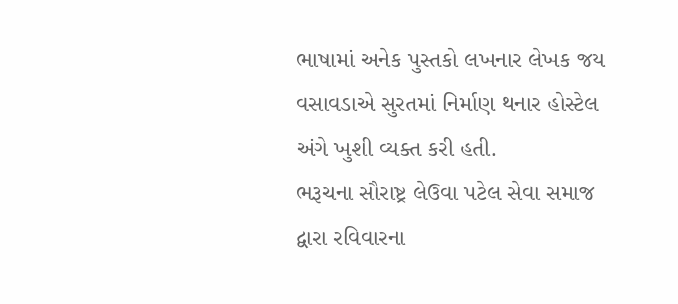ભાષામાં અનેક પુસ્તકો લખનાર લેખક જય વસાવડાએ સુરતમાં નિર્માણ થનાર હોસ્ટેલ અંગે ખુશી વ્યક્ત કરી હતી.
ભરૂચના સૌરાષ્ટ્ર લેઉવા પટેલ સેવા સમાજ દ્વારા રવિવારના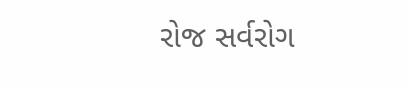રોજ સર્વરોગ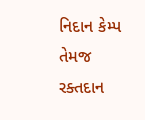નિદાન કેમ્પ તેમજ રક્તદાન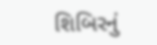શિબિરનું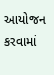આયોજન કરવામાં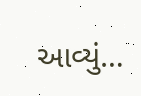આવ્યું…